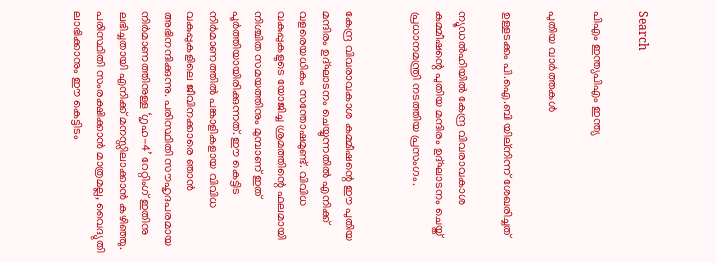Search

പിഎം ഇന്ത്യപിഎം ഇന്ത്യ

പുതിയ വാർത്തകൾ

ഉള്ളടക്കം പി.ഐ.ബി യില്നിന്ന് ശേഖരിച്ചത്

ന്യൂഡല്‍ഹിയില്‍ കേന്ദ്ര വിവരാവകാശ കമ്മീഷന്റെ പുതിയ മന്ദിരം ഉദ്ഘാടനം ചെയ്ത് പ്രധാനമന്ത്രി നടത്തിയ പ്രസംഗം.


കേന്ദ്ര വിവരാവകാശ കമ്മീഷന്റെ ഈ പുതിയ മന്ദിരം ഉദ്ഘാടനം ചെയ്യുന്നതില്‍ എനിക്ക് വളരെയധികം സന്തോഷമുണ്ട്. വിവിധ വകുപ്പുകളുടെ യോജിച്ച ശ്രമത്തിന്റെ ഫലമായി നിശ്ചിത സമയത്തിനും മുമ്പാണ് ഇത് പൂര്‍ത്തിയായിരിക്കുന്നത്. ഈ കെട്ടിട നിര്‍മാണത്തില്‍ പങ്കാളികളായ വിവിധ വകുപ്പുകളിലെ ജീവിനക്കാരെ ഞാന്‍ അഭിനന്ദിക്കുന്നു. പരിസ്ഥിതി സൗഹൃദപരമായ നിര്‍മാണത്തിനുള്ള ‘ഗൃഹ-4’ റേറ്റിംഗ് ഇതിനു ലഭിച്ചതായി എനിക്ക് മനസ്സിലാക്കാന്‍ കഴിഞ്ഞു. പരിസ്ഥിതി സംരക്ഷിക്കാന്‍ മാത്രമല്ല, വൈദ്യുതി ലാഭിക്കാനും ഈ കെട്ടിടം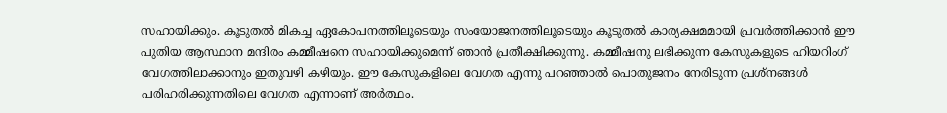സഹായിക്കും. കൂടുതല്‍ മികച്ച ഏകോപനത്തിലൂടെയും സംയോജനത്തിലൂടെയും കൂടുതല്‍ കാര്യക്ഷമമായി പ്രവര്‍ത്തിക്കാന്‍ ഈ പുതിയ ആസ്ഥാന മന്ദിരം കമ്മീഷനെ സഹായിക്കുമെന്ന് ഞാന്‍ പ്രതീക്ഷിക്കുന്നു. കമ്മീഷനു ലഭിക്കുന്ന കേസുകളുടെ ഹിയറിംഗ് വേഗത്തിലാക്കാനും ഇതുവഴി കഴിയും. ഈ കേസുകളിലെ വേഗത എന്നു പറഞ്ഞാല്‍ പൊതുജനം നേരിടുന്ന പ്രശ്‌നങ്ങള്‍ പരിഹരിക്കുന്നതിലെ വേഗത എന്നാണ് അര്‍ത്ഥം.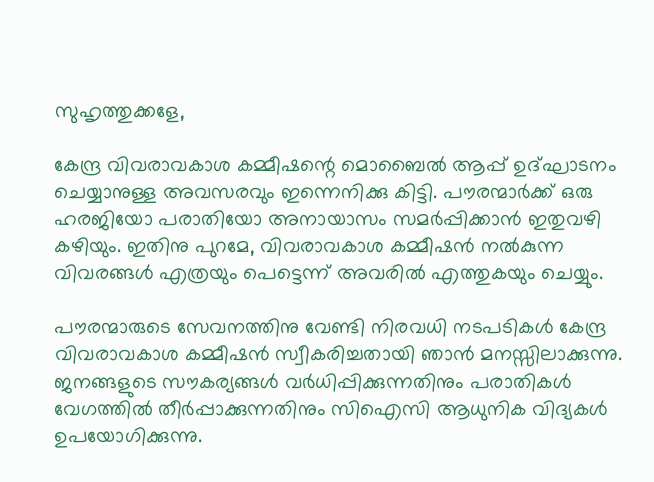സുഹൃത്തുക്കളേ,

കേന്ദ്ര വിവരാവകാശ കമ്മീഷന്റെ മൊബൈല്‍ ആപ്പ് ഉദ്ഘാടനം ചെയ്യാനുള്ള അവസരവും ഇന്നെനിക്കു കിട്ടി. പൗരന്മാര്‍ക്ക് ഒരു ഹരജിയോ പരാതിയോ അനായാസം സമര്‍പ്പിക്കാന്‍ ഇതുവഴി കഴിയും. ഇതിനു പുറമേ, വിവരാവകാശ കമ്മീഷന്‍ നല്‍കുന്ന വിവരങ്ങള്‍ എത്രയും പെട്ടെന്ന് അവരില്‍ എത്തുകയും ചെയ്യും.

പൗരന്മാരുടെ സേവനത്തിനു വേണ്ടി നിരവധി നടപടികള്‍ കേന്ദ്ര വിവരാവകാശ കമ്മീഷന്‍ സ്വീകരിച്ചതായി ഞാന്‍ മനസ്സിലാക്കുന്നു. ജനങ്ങളുടെ സൗകര്യങ്ങള്‍ വര്‍ധിപ്പിക്കുന്നതിനും പരാതികള്‍ വേഗത്തില്‍ തീര്‍പ്പാക്കുന്നതിനും സിഐസി ആധുനിക വിദ്യകള്‍ ഉപയോഗിക്കുന്നു.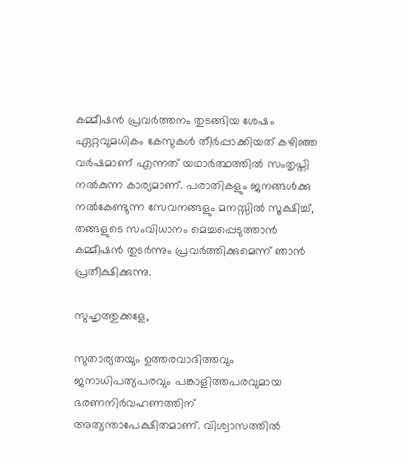കമ്മീഷന്‍ പ്രവര്‍ത്തനം തുടങ്ങിയ ശേഷം ഏറ്റവുമധികം കേസുകള്‍ തീര്‍പ്പാക്കിയത് കഴിഞ്ഞ വര്‍ഷമാണ് എന്നത് യഥാര്‍ത്ഥത്തില്‍ സംതൃപ്തി നല്‍കുന്ന കാര്യമാണ്. പരാതികളും ജനങ്ങള്‍ക്കു നല്‍കേണ്ടുന്ന സേവനങ്ങളും മനസ്സില്‍ സൂക്ഷിച്ച്, തങ്ങളുടെ സംവിധാനം മെച്ചപ്പെടുത്താന്‍ കമ്മീഷന്‍ തുടര്‍ന്നും പ്രവര്‍ത്തിക്കുമെന്ന് ഞാന്‍ പ്രതീക്ഷിക്കുന്നു.

സുഹൃത്തുക്കളേ,

സുതാര്യതയും ഉത്തരവാദിത്തവും ജനാധിപത്യപരവും പങ്കാളിത്തപരവുമായ ഭരണനിര്‍വഹണത്തിന് അത്യന്താപേക്ഷിതമാണ്. വിശ്വാസത്തില്‍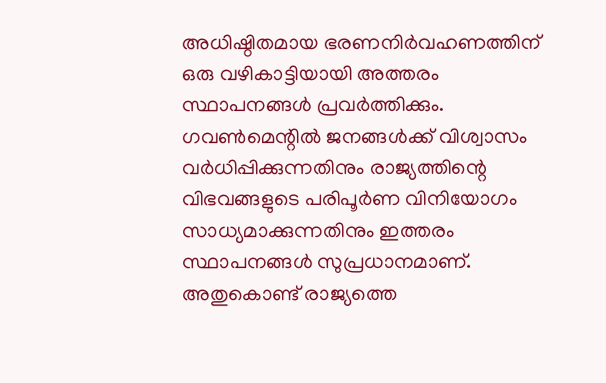അധിഷ്ഠിതമായ ഭരണനിര്‍വഹണത്തിന് ഒരു വഴികാട്ടിയായി അത്തരം സ്ഥാപനങ്ങള്‍ പ്രവര്‍ത്തിക്കും. ഗവണ്‍മെന്റില്‍ ജനങ്ങള്‍ക്ക് വിശ്വാസം വര്‍ധിപ്പിക്കുന്നതിനും രാജ്യത്തിന്റെ വിഭവങ്ങളുടെ പരിപൂര്‍ണ വിനിയോഗം സാധ്യമാക്കുന്നതിനും ഇത്തരം സ്ഥാപനങ്ങള്‍ സുപ്രധാനമാണ്. അതുകൊണ്ട് രാജ്യത്തെ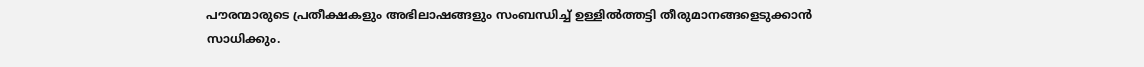പൗരന്മാരുടെ പ്രതീക്ഷകളും അഭിലാഷങ്ങളും സംബന്ധിച്ച് ഉള്ളില്‍ത്തട്ടി തീരുമാനങ്ങളെടുക്കാന്‍ സാധിക്കും.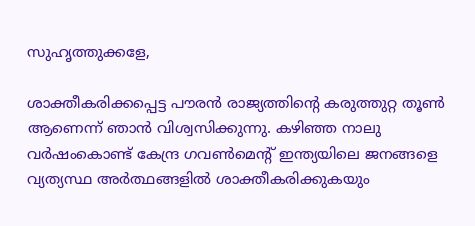സുഹൃത്തുക്കളേ,

ശാക്തീകരിക്കപ്പെട്ട പൗരന്‍ രാജ്യത്തിന്റെ കരുത്തുറ്റ തൂണ്‍ ആണെന്ന് ഞാന്‍ വിശ്വസിക്കുന്നു. കഴിഞ്ഞ നാലു വര്‍ഷംകൊണ്ട് കേന്ദ്ര ഗവണ്‍മെന്റ് ഇന്ത്യയിലെ ജനങ്ങളെ വ്യത്യസ്ഥ അര്‍ത്ഥങ്ങളില്‍ ശാക്തീകരിക്കുകയും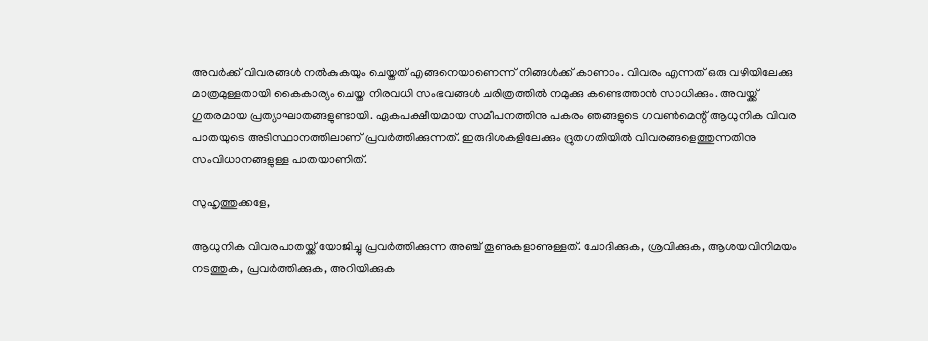അവര്‍ക്ക് വിവരങ്ങള്‍ നല്‍കുകയും ചെയ്തത് എങ്ങനെയാണെന്ന് നിങ്ങള്‍ക്ക് കാണാം. വിവരം എന്നത് ഒരു വഴിയിലേക്കു മാത്രമുള്ളതായി കൈകാര്യം ചെയ്ത നിരവധി സംഭവങ്ങള്‍ ചരിത്രത്തില്‍ നമുക്കു കണ്ടെത്താന്‍ സാധിക്കും. അവയ്ക്ക് ഗുതരമായ പ്രത്യാഘാതങ്ങളുണ്ടായി. ഏകപക്ഷീയമായ സമീപനത്തിനു പകരം ഞങ്ങളുടെ ഗവണ്‍മെന്റ് ആധുനിക വിവര പാതയുടെ അടിസ്ഥാനത്തിലാണ് പ്രവര്‍ത്തിക്കുന്നത്. ഇരുദിശകളിലേക്കും ദ്രുതഗതിയില്‍ വിവരങ്ങളെത്തുന്നതിനു സംവിധാനങ്ങളുള്ള പാതയാണിത്.

സുഹൃത്തുക്കളേ,

ആധുനിക വിവരപാതയ്ക്ക് യോജിച്ചു പ്രവര്‍ത്തിക്കുന്ന അഞ്ച് തൂണുകളാണുള്ളത്. ചോദിക്കുക, ശ്രവിക്കുക, ആശയവിനിമയം നടത്തുക, പ്രവര്‍ത്തിക്കുക, അറിയിക്കുക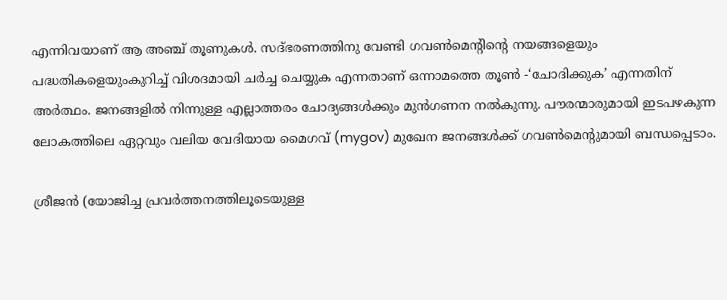എന്നിവയാണ് ആ അഞ്ച് തൂണുകള്‍. സദ്ഭരണത്തിനു വേണ്ടി ഗവണ്‍മെന്റിന്റെ നയങ്ങളെയും പദ്ധതികളെയുംകുറിച്ച് വിശദമായി ചര്‍ച്ച ചെയ്യുക എന്നതാണ് ഒന്നാമത്തെ തൂണ്‍ -‘ചോദിക്കുക’ എന്നതിന് അര്‍ത്ഥം. ജനങ്ങളില്‍ നിന്നുള്ള എല്ലാത്തരം ചോദ്യങ്ങള്‍ക്കും മുന്‍ഗണന നല്‍കുന്നു. പൗരന്മാരുമായി ഇടപഴകുന്ന ലോകത്തിലെ ഏറ്റവും വലിയ വേദിയായ മൈഗവ് (mygov) മുഖേന ജനങ്ങള്‍ക്ക് ഗവണ്‍മെന്റുമായി ബന്ധപ്പെടാം.

ശ്രീജന്‍ (യോജിച്ച പ്രവര്‍ത്തനത്തിലൂടെയുള്ള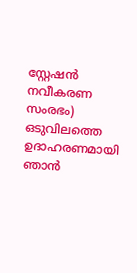സ്റ്റേഷന്‍ നവീകരണ സംരഭം) ഒടുവിലത്തെ ഉദാഹരണമായി ഞാന്‍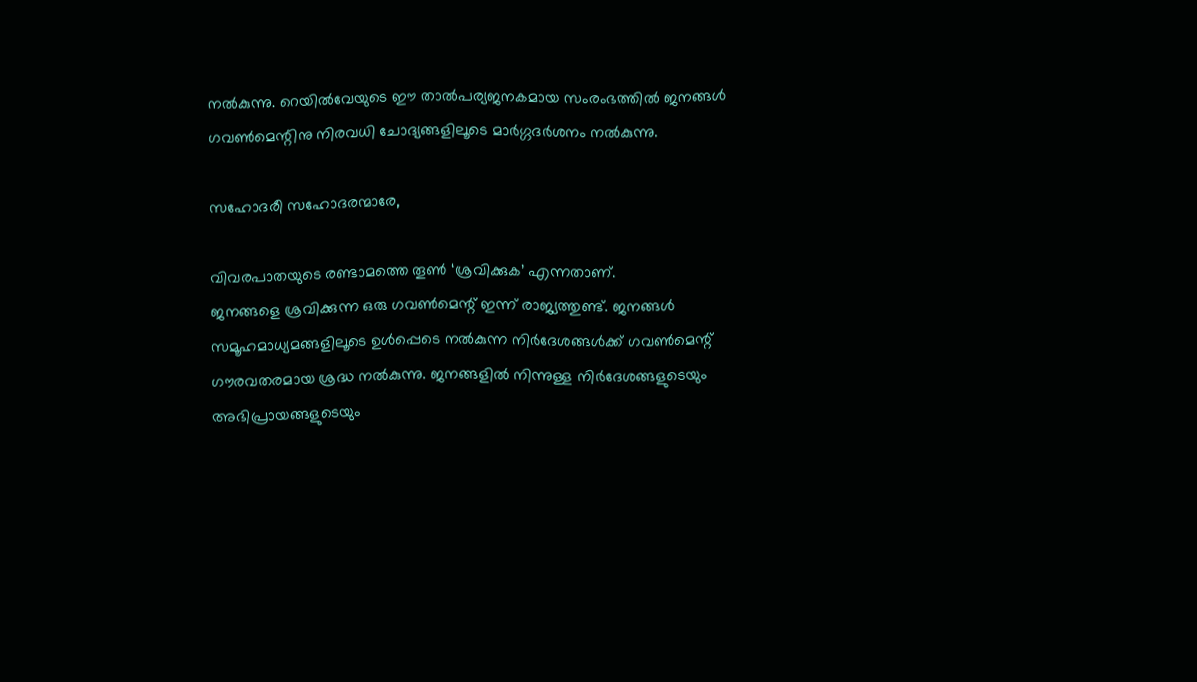നല്‍കുന്നു. റെയില്‍വേയുടെ ഈ താല്‍പര്യജനകമായ സംരംഭത്തില്‍ ജനങ്ങള്‍ ഗവണ്‍മെന്റിനു നിരവധി ചോദ്യങ്ങളിലൂടെ മാര്‍ഗ്ഗദര്‍ശനം നല്‍കുന്നു.

സഹോദരീ സഹോദരന്മാരേ,

വിവരപാതയുടെ രണ്ടാമത്തെ തൂണ്‍ ‘ശ്രവിക്കുക’ എന്നതാണ്.
ജനങ്ങളെ ശ്രവിക്കുന്ന ഒരു ഗവണ്‍മെന്റ് ഇന്ന് രാജ്യത്തുണ്ട്. ജനങ്ങള്‍ സമൂഹമാധ്യമങ്ങളിലൂടെ ഉള്‍പ്പെടെ നല്‍കുന്ന നിര്‍ദേശങ്ങള്‍ക്ക് ഗവണ്‍മെന്റ് ഗൗരവതരമായ ശ്രദ്ധ നല്‍കുന്നു. ജനങ്ങളില്‍ നിന്നുള്ള നിര്‍ദേശങ്ങളുടെയും അഭിപ്രായങ്ങളുടെയും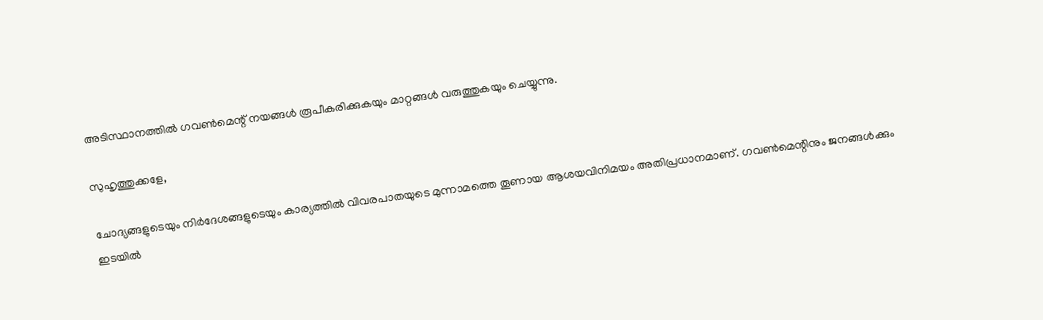അടിസ്ഥാനത്തില്‍ ഗവണ്‍മെന്റ് നയങ്ങള്‍ രൂപീകരിക്കുകയും മാറ്റങ്ങള്‍ വരുത്തുകയും ചെയ്യുന്നു.

സുഹൃത്തുക്കളേ,

ചോദ്യങ്ങളുടെയും നിര്‍ദേശങ്ങളുടെയും കാര്യത്തില്‍ വിവരപാതയുടെ മുന്നാമത്തെ തൂണായ ആശയവിനിമയം അതിപ്രധാനമാണ്. ഗവണ്‍മെന്റിനും ജനങ്ങള്‍ക്കും ഇടയില്‍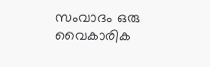സംവാദം ഒരു വൈകാരിക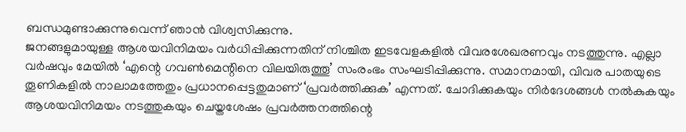ബന്ധമുണ്ടാക്കുന്നുവെന്ന് ഞാന്‍ വിശ്വസിക്കുന്നു.
ജനങ്ങളുമായുള്ള ആശയവിനിമയം വര്‍ധിപ്പിക്കുന്നതിന് നിശ്ചിത ഇടവേളകളില്‍ വിവരശേഖരണവും നടത്തുന്നു. എല്ലാ വര്‍ഷവും മേയില്‍ ‘എന്റെ ഗവണ്‍മെന്റിനെ വിലയിരുത്തൂ’ സംരംഭം സംഘടിപ്പിക്കുന്നു. സമാനമായി, വിവര പാതയുടെ തൂണികളില്‍ നാലാമത്തേതും പ്രധാനപ്പെട്ടതുമാണ് ‘പ്രവര്‍ത്തിക്കുക’ എന്നത്. ചോദിക്കുകയും നിര്‍ദേശങ്ങള്‍ നല്‍കുകയും ആശയവിനിമയം നടത്തുകയും ചെയ്തശേഷം പ്രവര്‍ത്തനത്തിന്റെ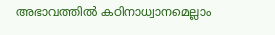അഭാവത്തില്‍ കഠിനാധ്വാനമെല്ലാം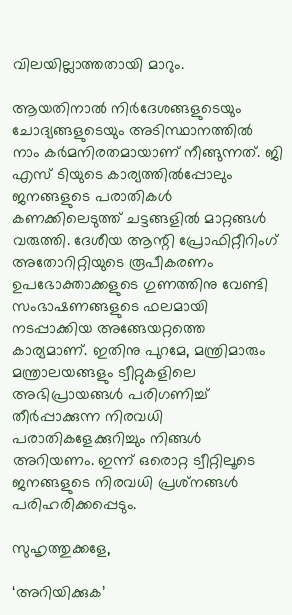വിലയില്ലാത്തതായി മാറും.

ആയതിനാല്‍ നിര്‍ദേശങ്ങളുടെയും ചോദ്യങ്ങളുടെയും അടിസ്ഥാനത്തില്‍ നാം കര്‍മനിരതമായാണ് നീങ്ങുന്നത്. ജി എസ് ടിയുടെ കാര്യത്തില്‍പ്പോലും ജനങ്ങളുടെ പരാതികള്‍ കണക്കിലെടുത്ത് ചട്ടങ്ങളില്‍ മാറ്റങ്ങള്‍ വരുത്തി. ദേശീയ ആന്റി പ്രോഫിറ്റീറിംഗ് അതോറിറ്റിയുടെ രൂപീകരണം ഉപഭോക്താക്കളുടെ ഗുണത്തിനു വേണ്ടി സംഭാഷണങ്ങളുടെ ഫലമായി നടപ്പാക്കിയ അങ്ങേയറ്റത്തെ കാര്യമാണ്. ഇതിനു പുറമേ, മന്ത്രിമാരും മന്ത്രാലയങ്ങളും ട്വീറ്റുകളിലെ അഭിപ്രായങ്ങള്‍ പരിഗണിച്ച് തീര്‍പ്പാക്കുന്ന നിരവധി പരാതികളേക്കുറിച്ചും നിങ്ങള്‍ അറിയണം. ഇന്ന് ഒരൊറ്റ ട്വീറ്റിലൂടെ ജനങ്ങളുടെ നിരവധി പ്രശ്‌നങ്ങള്‍ പരിഹരിക്കപ്പെടും.

സുഹൃത്തുക്കളേ,

‘അറിയിക്കുക’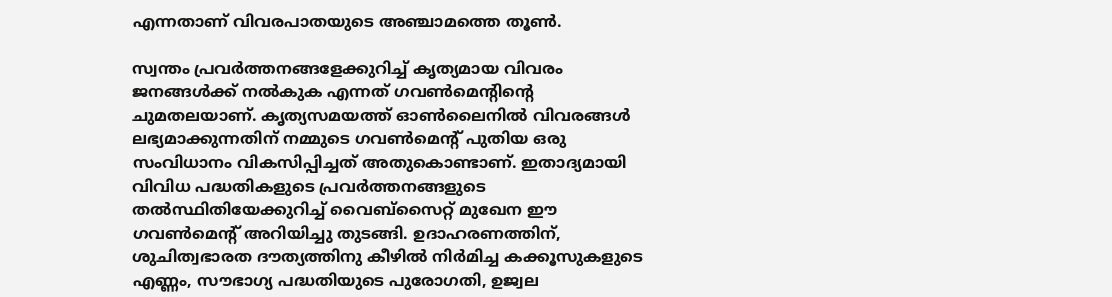എന്നതാണ് വിവരപാതയുടെ അഞ്ചാമത്തെ തൂണ്‍.

സ്വന്തം പ്രവര്‍ത്തനങ്ങളേക്കുറിച്ച് കൃത്യമായ വിവരം ജനങ്ങള്‍ക്ക് നല്‍കുക എന്നത് ഗവണ്‍മെന്റിന്റെ ചുമതലയാണ്. കൃത്യസമയത്ത് ഓണ്‍ലൈനില്‍ വിവരങ്ങള്‍ ലഭ്യമാക്കുന്നതിന് നമ്മുടെ ഗവണ്‍മെന്റ് പുതിയ ഒരു സംവിധാനം വികസിപ്പിച്ചത് അതുകൊണ്ടാണ്. ഇതാദ്യമായി വിവിധ പദ്ധതികളുടെ പ്രവര്‍ത്തനങ്ങളുടെ തല്‍സ്ഥിതിയേക്കുറിച്ച് വൈബ്‌സൈറ്റ് മുഖേന ഈ ഗവണ്‍മെന്റ് അറിയിച്ചു തുടങ്ങി. ഉദാഹരണത്തിന്, ശുചിത്വഭാരത ദൗത്യത്തിനു കീഴില്‍ നിര്‍മിച്ച കക്കൂസുകളുടെ എണ്ണം, സൗഭാഗ്യ പദ്ധതിയുടെ പുരോഗതി, ഉജ്വല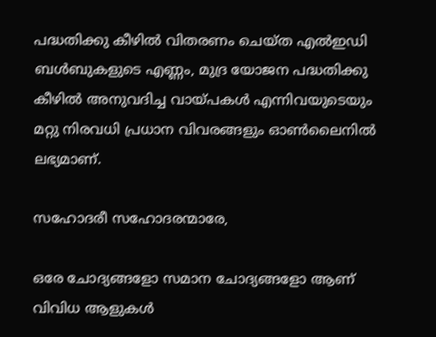പദ്ധതിക്കു കീഴില്‍ വിതരണം ചെയ്ത എല്‍ഇഡി ബള്‍ബുകളുടെ എണ്ണം, മുദ്ര യോജന പദ്ധതിക്കു കീഴില്‍ അനുവദിച്ച വായ്പകള്‍ എന്നിവയുടെയും മറ്റു നിരവധി പ്രധാന വിവരങ്ങളും ഓണ്‍ലൈനില്‍ ലഭ്യമാണ്.

സഹോദരീ സഹോദരന്മാരേ,

ഒരേ ചോദ്യങ്ങളോ സമാന ചോദ്യങ്ങളോ ആണ് വിവിധ ആളുകള്‍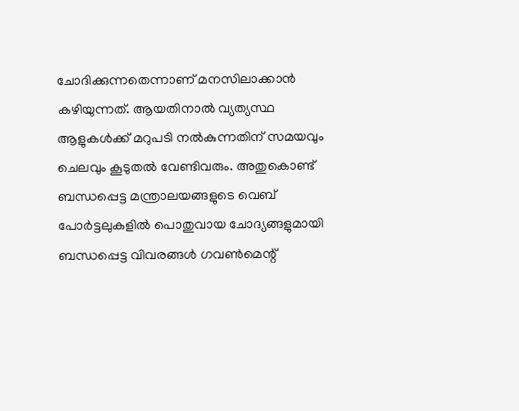ചോദിക്കുന്നതെന്നാണ് മനസിലാക്കാന്‍ കഴിയുന്നത്. ആയതിനാല്‍ വ്യത്യസ്ഥ ആളുകള്‍ക്ക് മറുപടി നല്‍കുന്നതിന് സമയവും ചെലവും കൂടുതല്‍ വേണ്ടിവരും. അതുകൊണ്ട് ബന്ധപ്പെട്ട മന്ത്രാലയങ്ങളുടെ വെബ് പോര്‍ട്ടലുകളില്‍ പൊതുവായ ചോദ്യങ്ങളുമായി ബന്ധപ്പെട്ട വിവരങ്ങള്‍ ഗവണ്‍മെന്റ്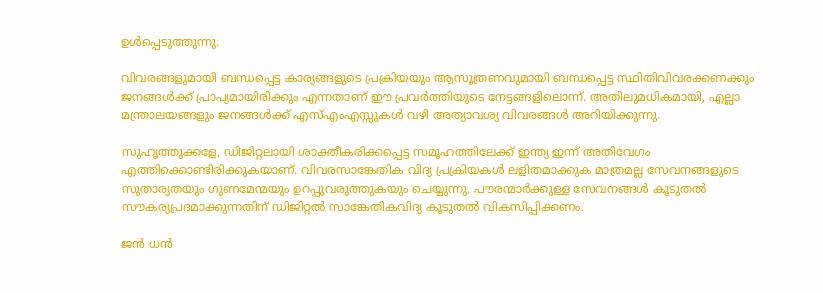ഉള്‍പ്പെടുത്തുന്നു.

വിവരങ്ങളുമായി ബന്ധപ്പെട്ട കാര്യങ്ങളുടെ പ്രക്രിയയും ആസൂത്രണവുമായി ബന്ധപ്പെട്ട സ്ഥിതിവിവരക്കണക്കും ജനങ്ങള്‍ക്ക് പ്രാപ്യമായിരിക്കും എന്നതാണ് ഈ പ്രവര്‍ത്തിയുടെ നേട്ടങ്ങളിലൊന്ന്. അതിലുമധികമായി, എല്ലാ മന്ത്രാലയങ്ങളും ജനങ്ങള്‍ക്ക് എസ്എംഎസ്സുകള്‍ വഴി അത്യാവശ്യ വിവരങ്ങള്‍ അറിയിക്കുന്നു.

സുഹൃത്തുക്കളേ, ഡിജിറ്റലായി ശാക്തീകരിക്കപ്പെട്ട സമൂഹത്തിലേക്ക് ഇന്ത്യ ഇന്ന് അതിവേഗം എത്തിക്കൊണ്ടിരിക്കുകയാണ്. വിവരസാങ്കേതിക വിദ്യ പ്രക്രിയകള്‍ ലളിതമാക്കുക മാത്രമല്ല സേവനങ്ങളുടെ സുതാര്യതയും ഗുണമേന്മയും ഉറപ്പുവരുത്തുകയും ചെയ്യുന്നു. പൗരന്മാര്‍ക്കുള്ള സേവനങ്ങള്‍ കൂടുതല്‍ സൗകര്യപ്രദമാക്കുന്നതിന് ഡിജിറ്റല്‍ സാങ്കേതികവിദ്യ കൂടുതല്‍ വികസിപ്പിക്കണം.

ജന്‍ ധന്‍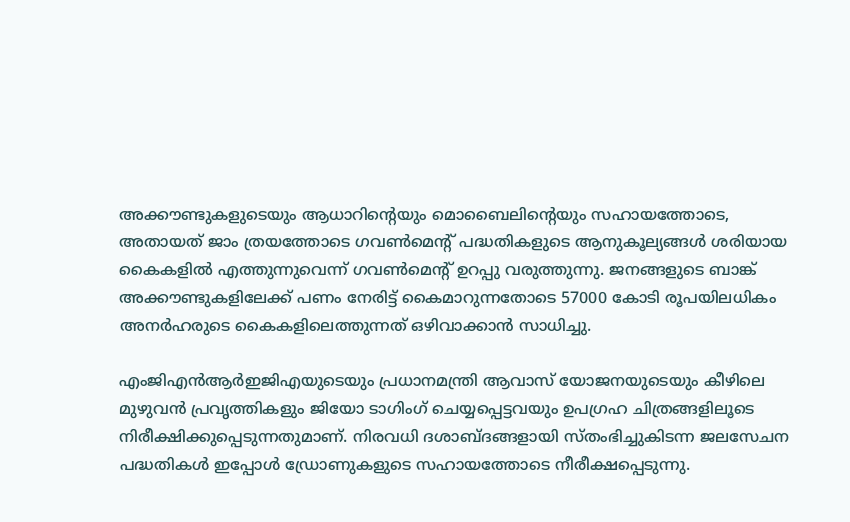അക്കൗണ്ടുകളുടെയും ആധാറിന്റെയും മൊബൈലിന്റെയും സഹായത്തോടെ, അതായത് ജാം ത്രയത്തോടെ ഗവണ്‍മെന്റ് പദ്ധതികളുടെ ആനുകൂല്യങ്ങള്‍ ശരിയായ കൈകളില്‍ എത്തുന്നുവെന്ന് ഗവണ്‍മെന്റ് ഉറപ്പു വരുത്തുന്നു. ജനങ്ങളുടെ ബാങ്ക് അക്കൗണ്ടുകളിലേക്ക് പണം നേരിട്ട് കൈമാറുന്നതോടെ 57000 കോടി രൂപയിലധികം അനര്‍ഹരുടെ കൈകളിലെത്തുന്നത് ഒഴിവാക്കാന്‍ സാധിച്ചു.

എംജിഎന്‍ആര്‍ഇജിഎയുടെയും പ്രധാനമന്ത്രി ആവാസ് യോജനയുടെയും കീഴിലെ മുഴുവന്‍ പ്രവൃത്തികളും ജിയോ ടാഗിംഗ് ചെയ്യപ്പെട്ടവയും ഉപഗ്രഹ ചിത്രങ്ങളിലൂടെ നിരീക്ഷിക്കുപ്പെടുന്നതുമാണ്. നിരവധി ദശാബ്ദങ്ങളായി സ്തംഭിച്ചുകിടന്ന ജലസേചന പദ്ധതികള്‍ ഇപ്പോള്‍ ഡ്രോണുകളുടെ സഹായത്തോടെ നീരീക്ഷപ്പെടുന്നു.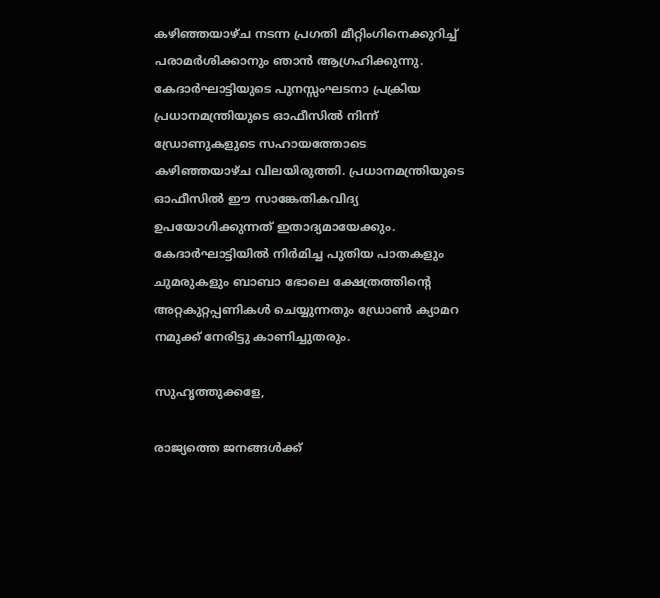കഴിഞ്ഞയാഴ്ച നടന്ന പ്രഗതി മീറ്റിംഗിനെക്കുറിച്ച് പരാമര്‍ശിക്കാനും ഞാന്‍ ആഗ്രഹിക്കുന്നു. കേദാര്‍ഘാട്ടിയുടെ പുനസ്സംഘടനാ പ്രക്രിയ പ്രധാനമന്ത്രിയുടെ ഓഫീസില്‍ നിന്ന് ഡ്രോണുകളുടെ സഹായത്തോടെ കഴിഞ്ഞയാഴ്ച വിലയിരുത്തി. പ്രധാനമന്ത്രിയുടെ ഓഫീസില്‍ ഈ സാങ്കേതികവിദ്യ ഉപയോഗിക്കുന്നത് ഇതാദ്യമായേക്കും. കേദാര്‍ഘാട്ടിയില്‍ നിര്‍മിച്ച പുതിയ പാതകളും ചുമരുകളും ബാബാ ഭോലെ ക്ഷേത്രത്തിന്റെ അറ്റകുറ്റപ്പണികള്‍ ചെയ്യുന്നതും ഡ്രോണ്‍ ക്യാമറ നമുക്ക് നേരിട്ടു കാണിച്ചുതരും.

സുഹൃത്തുക്കളേ,

രാജ്യത്തെ ജനങ്ങള്‍ക്ക്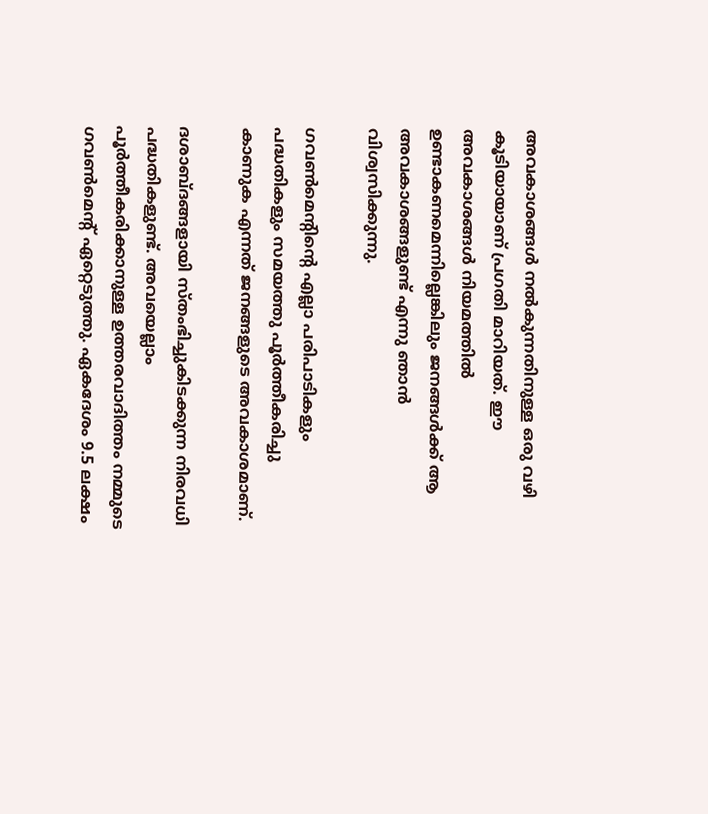അവകാശങ്ങള്‍ നല്‍കുന്നതിനുള്ള ഒരു വഴി കൂടിയായാണ് പ്രഗതി മാറിയത്. ഈ അവകാശങ്ങള്‍ നിയമത്തില്‍ ഉണ്ടാകണമെന്നില്ലെങ്കിലും ജനങ്ങള്‍ക്ക് ആ അവകാശങ്ങളുണ്ട് എന്നു ഞാന്‍ വിശ്വസിക്കുന്നു.

ഗവണ്‍മെന്റിന്റെ എല്ലാ പരിപാടികളും പദ്ധതികളും സമയത്തു പൂര്‍ത്തീകരിച്ചു കാണുക എന്നത് ജനങ്ങളുടെ അവകാശമാണ്.

ദശാബ്ദങ്ങളായി സ്തംഭിച്ചുകിടക്കുന്ന നിരവധി പദ്ധതികളുണ്ട്. അവയെല്ലാം പൂര്‍ത്തീകരിക്കാനുള്ള ഉത്തരവാദിത്തം നമ്മുടെ ഗവണ്‍മെന്റ് ഏറ്റെടുത്തു. ഏകദേശം 9.5 ലക്ഷം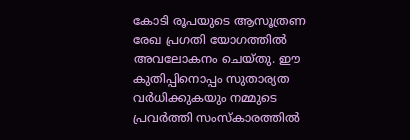കോടി രൂപയുടെ ആസൂത്രണ രേഖ പ്രഗതി യോഗത്തില്‍ അവലോകനം ചെയ്തു. ഈ കുതിപ്പിനൊപ്പം സുതാര്യത വര്‍ധിക്കുകയും നമ്മുടെ പ്രവര്‍ത്തി സംസ്‌കാരത്തില്‍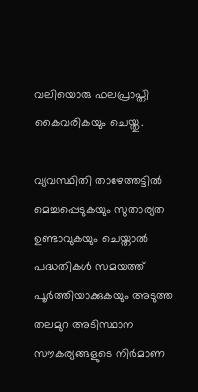വലിയൊരു ഫലപ്രാപ്തി കൈവരികയും ചെയ്തു.

വ്യവസ്ഥിതി താഴേത്തട്ടില്‍ മെച്ചപ്പെടുകയും സുതാര്യത ഉണ്ടാവുകയും ചെയ്താല്‍ പദ്ധതികള്‍ സമയത്ത് പൂര്‍ത്തിയാക്കുകയും അടുത്ത തലമുറ അടിസ്ഥാന സൗകര്യങ്ങളുടെ നിര്‍മാണ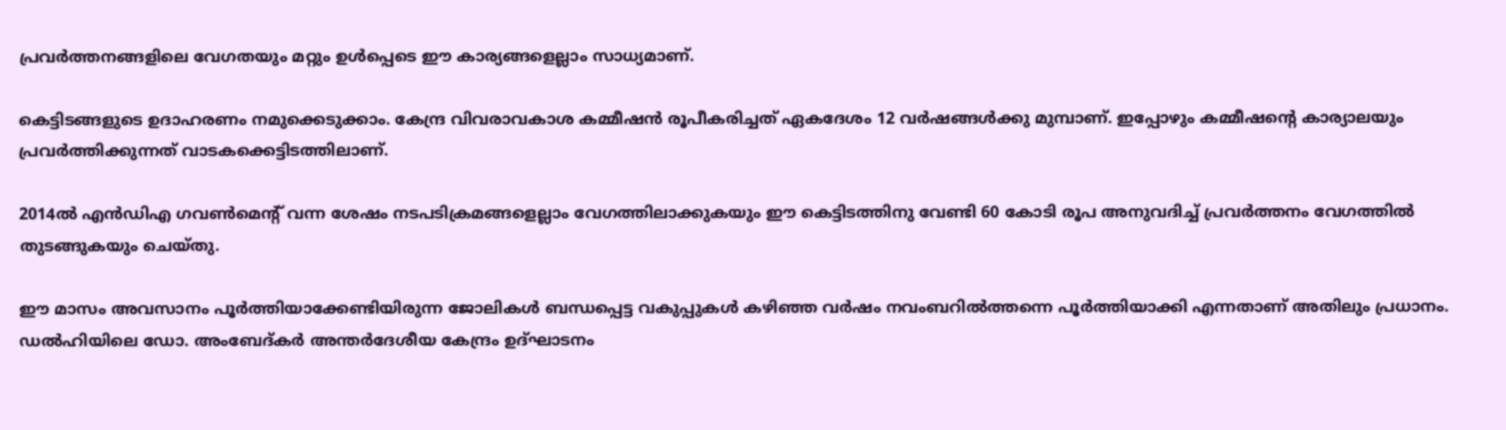പ്രവര്‍ത്തനങ്ങളിലെ വേഗതയും മറ്റും ഉള്‍പ്പെടെ ഈ കാര്യങ്ങളെല്ലാം സാധ്യമാണ്.

കെട്ടിടങ്ങളുടെ ഉദാഹരണം നമുക്കെടുക്കാം. കേന്ദ്ര വിവരാവകാശ കമ്മീഷന്‍ രൂപീകരിച്ചത് ഏകദേശം 12 വര്‍ഷങ്ങള്‍ക്കു മുമ്പാണ്. ഇപ്പോഴും കമ്മീഷന്റെ കാര്യാലയും പ്രവര്‍ത്തിക്കുന്നത് വാടകക്കെട്ടിടത്തിലാണ്.

2014ല്‍ എന്‍ഡിഎ ഗവണ്‍മെന്റ് വന്ന ശേഷം നടപടിക്രമങ്ങളെല്ലാം വേഗത്തിലാക്കുകയും ഈ കെട്ടിടത്തിനു വേണ്ടി 60 കോടി രൂപ അനുവദിച്ച് പ്രവര്‍ത്തനം വേഗത്തില്‍ തുടങ്ങുകയും ചെയ്തു.

ഈ മാസം അവസാനം പൂര്‍ത്തിയാക്കേണ്ടിയിരുന്ന ജോലികള്‍ ബന്ധപ്പെട്ട വകുപ്പുകള്‍ കഴിഞ്ഞ വര്‍ഷം നവംബറില്‍ത്തന്നെ പൂര്‍ത്തിയാക്കി എന്നതാണ് അതിലും പ്രധാനം.
ഡല്‍ഹിയിലെ ഡോ. അംബേദ്കര്‍ അന്തര്‍ദേശീയ കേന്ദ്രം ഉദ്ഘാടനം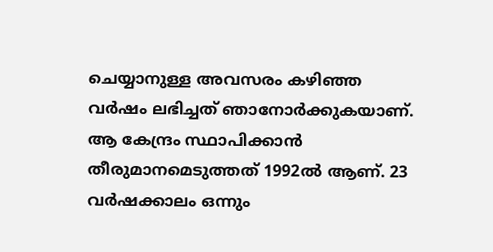ചെയ്യാനുള്ള അവസരം കഴിഞ്ഞ വര്‍ഷം ലഭിച്ചത് ഞാനോര്‍ക്കുകയാണ്. ആ കേന്ദ്രം സ്ഥാപിക്കാന്‍ തീരുമാനമെടുത്തത് 1992ല്‍ ആണ്. 23 വര്‍ഷക്കാലം ഒന്നും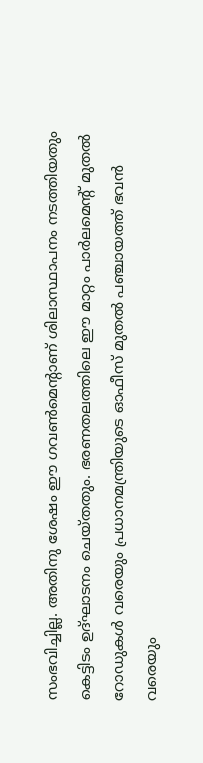സംഭവിച്ചില്ല. അതിനു ശേഷം ഈ ഗവണ്‍മെന്റാണ് ശിലാസ്ഥാപനം നടത്തിയതും കെട്ടിടം ഉദ്ഘാടനം ചെയ്തതും. ഭരണതലത്തിലെ ഈ മാറ്റം പാര്‍ലമെന്റ് മുതല്‍ റോഡുകള്‍ വരെയും പ്രധാനമന്ത്രിയുടെ ഓഫീസ് മുതല്‍ പഞ്ചായത്ത് ഭവന്‍ വരെയും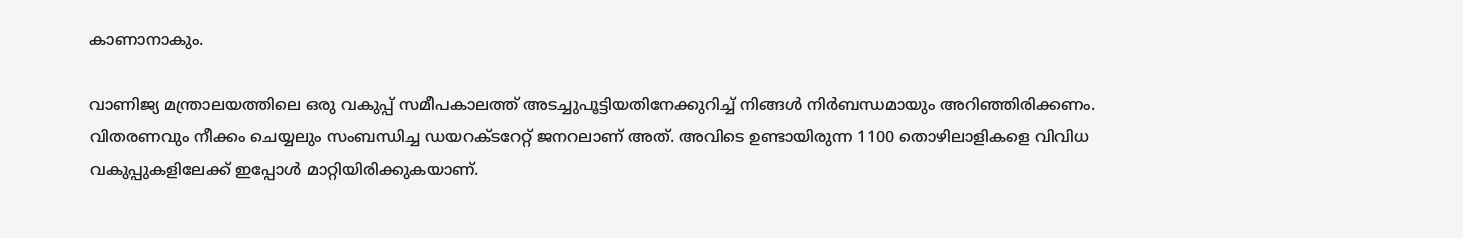കാണാനാകും.

വാണിജ്യ മന്ത്രാലയത്തിലെ ഒരു വകുപ്പ് സമീപകാലത്ത് അടച്ചുപൂട്ടിയതിനേക്കുറിച്ച് നിങ്ങള്‍ നിര്‍ബന്ധമായും അറിഞ്ഞിരിക്കണം. വിതരണവും നീക്കം ചെയ്യലും സംബന്ധിച്ച ഡയറക്ടറേറ്റ് ജനറലാണ് അത്. അവിടെ ഉണ്ടായിരുന്ന 1100 തൊഴിലാളികളെ വിവിധ വകുപ്പുകളിലേക്ക് ഇപ്പോള്‍ മാറ്റിയിരിക്കുകയാണ്.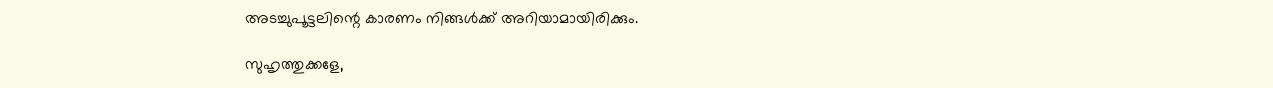അടച്ചുപൂട്ടലിന്റെ കാരണം നിങ്ങള്‍ക്ക് അറിയാമായിരിക്കും.

സുഹൃത്തുക്കളേ,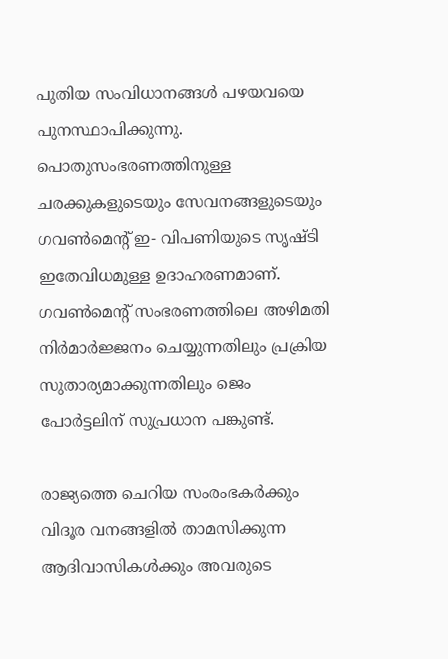പുതിയ സംവിധാനങ്ങള്‍ പഴയവയെ പുനസ്ഥാപിക്കുന്നു. പൊതുസംഭരണത്തിനുള്ള ചരക്കുകളുടെയും സേവനങ്ങളുടെയും ഗവണ്‍മെന്റ് ഇ- വിപണിയുടെ സൃഷ്ടി ഇതേവിധമുള്ള ഉദാഹരണമാണ്. ഗവണ്‍മെന്റ് സംഭരണത്തിലെ അഴിമതി നിര്‍മാര്‍ജ്ജനം ചെയ്യുന്നതിലും പ്രക്രിയ സുതാര്യമാക്കുന്നതിലും ജെം പോര്‍ട്ടലിന് സുപ്രധാന പങ്കുണ്ട്.

രാജ്യത്തെ ചെറിയ സംരംഭകര്‍ക്കും വിദൂര വനങ്ങളില്‍ താമസിക്കുന്ന ആദിവാസികള്‍ക്കും അവരുടെ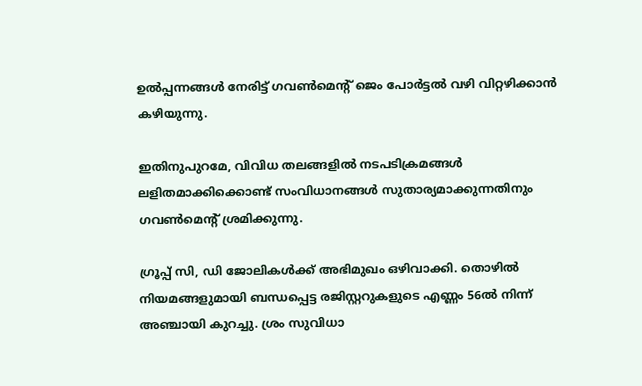ഉല്‍പ്പന്നങ്ങള്‍ നേരിട്ട് ഗവണ്‍മെന്റ് ജെം പോര്‍ട്ടല്‍ വഴി വിറ്റഴിക്കാന്‍ കഴിയുന്നു.

ഇതിനുപുറമേ, വിവിധ തലങ്ങളില്‍ നടപടിക്രമങ്ങള്‍ ലളിതമാക്കിക്കൊണ്ട് സംവിധാനങ്ങള്‍ സുതാര്യമാക്കുന്നതിനും ഗവണ്‍മെന്റ് ശ്രമിക്കുന്നു.

ഗ്രൂപ്പ് സി, ഡി ജോലികള്‍ക്ക് അഭിമുഖം ഒഴിവാക്കി. തൊഴില്‍ നിയമങ്ങളുമായി ബന്ധപ്പെട്ട രജിസ്റ്ററുകളുടെ എണ്ണം 56ല്‍ നിന്ന് അഞ്ചായി കുറച്ചു. ശ്രം സുവിധാ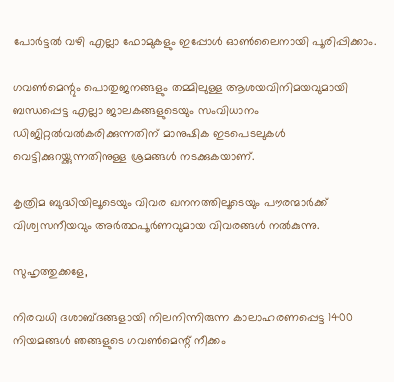പോര്‍ട്ടല്‍ വഴി എല്ലാ ഫോമുകളും ഇപ്പോള്‍ ഓണ്‍ലൈനായി പൂരിപ്പിക്കാം.

ഗവണ്‍മെന്റും പൊതുജനങ്ങളും തമ്മിലുള്ള ആശയവിനിമയവുമായി ബന്ധപ്പെട്ട എല്ലാ ജാലകങ്ങളുടെയും സംവിധാനം ഡിജിറ്റല്‍വല്‍കരിക്കുന്നതിന് മാനുഷിക ഇടപെടലുകള്‍ വെട്ടിക്കുറയ്ക്കുന്നതിനുള്ള ശ്രമങ്ങള്‍ നടക്കുകയാണ്.

കൃത്രിമ ബുദ്ധിയിലൂടെയും വിവര ഖനനത്തിലൂടെയും പൗരന്മാര്‍ക്ക് വിശ്വസനീയവും അര്‍ത്ഥപൂര്‍ണവുമായ വിവരങ്ങള്‍ നല്‍കുന്നു.

സുഹൃത്തുക്കളേ,

നിരവധി ദശാബ്ദങ്ങളായി നിലനിന്നിരുന്ന കാലാഹരണപ്പെട്ട 1400 നിയമങ്ങള്‍ ഞങ്ങളുടെ ഗവണ്‍മെന്റ് നീക്കം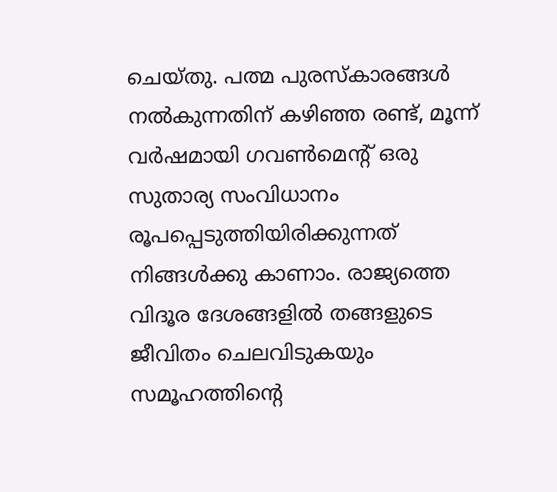ചെയ്തു. പത്മ പുരസ്‌കാരങ്ങള്‍ നല്‍കുന്നതിന് കഴിഞ്ഞ രണ്ട്, മൂന്ന് വര്‍ഷമായി ഗവണ്‍മെന്റ് ഒരു സുതാര്യ സംവിധാനം രൂപപ്പെടുത്തിയിരിക്കുന്നത് നിങ്ങള്‍ക്കു കാണാം. രാജ്യത്തെ വിദൂര ദേശങ്ങളില്‍ തങ്ങളുടെ ജീവിതം ചെലവിടുകയും സമൂഹത്തിന്റെ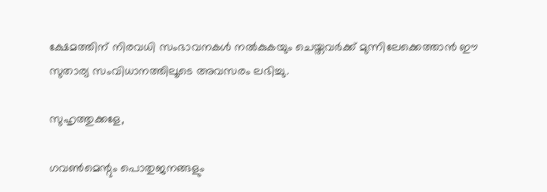ക്ഷേമത്തിന് നിരവധി സംഭാവനകള്‍ നല്‍കുകയും ചെയ്തവര്‍ക്ക് മുന്നിലേക്കെത്താന്‍ ഈ സുതാര്യ സംവിധാനത്തിലൂടെ അവസരം ലഭിച്ചു.

സുഹൃത്തുക്കളേ,

ഗവണ്‍മെന്റും പൊതുജനങ്ങളും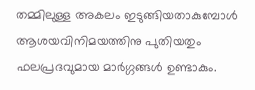തമ്മിലുള്ള അകലം ഇടുങ്ങിയതാകുമ്പോള്‍ ആശയവിനിമയത്തിനു പുതിയതും ഫലപ്രദവുമായ മാര്‍ഗ്ഗങ്ങള്‍ ഉണ്ടാകും.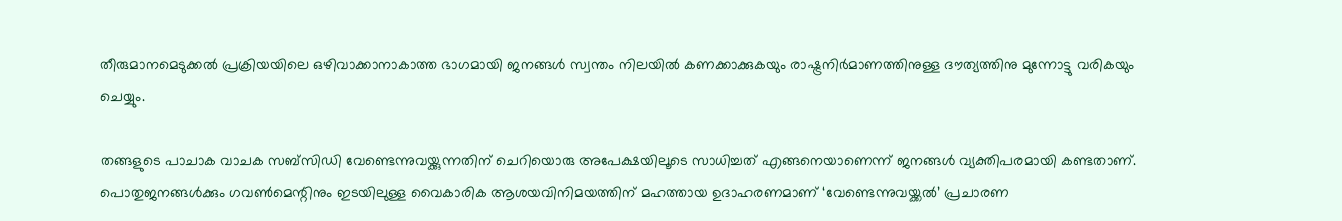തീരുമാനമെടുക്കല്‍ പ്രക്രിയയിലെ ഒഴിവാക്കാനാകാത്ത ഭാഗമായി ജനങ്ങള്‍ സ്വന്തം നിലയില്‍ കണക്കാക്കുകയും രാഷ്ട്രനിര്‍മാണത്തിനുള്ള ദൗത്യത്തിനു മുന്നോട്ടു വരികയും ചെയ്യും.

തങ്ങളുടെ പാചാക വാചക സബ്‌സിഡി വേണ്ടെന്നുവയ്ക്കുന്നതിന് ചെറിയൊരു അപേക്ഷയിലൂടെ സാധിച്ചത് എങ്ങനെയാണെന്ന് ജനങ്ങള്‍ വ്യക്തിപരമായി കണ്ടതാണ്. പൊതുജനങ്ങള്‍ക്കും ഗവണ്‍മെന്റിനും ഇടയിലുള്ള വൈകാരിക ആശയവിനിമയത്തിന് മഹത്തായ ഉദാഹരണമാണ് ‘വേണ്ടെന്നുവയ്ക്കല്‍’ പ്രചാരണ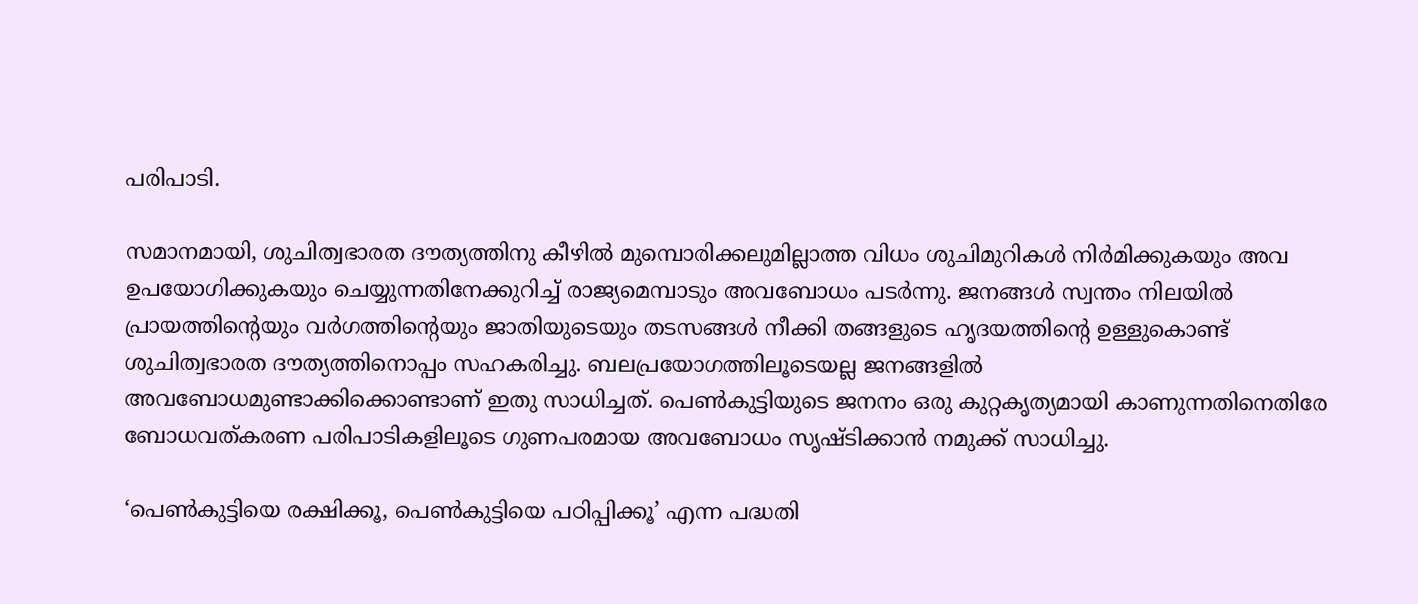പരിപാടി.

സമാനമായി, ശുചിത്വഭാരത ദൗത്യത്തിനു കീഴില്‍ മുമ്പൊരിക്കലുമില്ലാത്ത വിധം ശുചിമുറികള്‍ നിര്‍മിക്കുകയും അവ ഉപയോഗിക്കുകയും ചെയ്യുന്നതിനേക്കുറിച്ച് രാജ്യമെമ്പാടും അവബോധം പടര്‍ന്നു. ജനങ്ങള്‍ സ്വന്തം നിലയില്‍ പ്രായത്തിന്റെയും വര്‍ഗത്തിന്റെയും ജാതിയുടെയും തടസങ്ങള്‍ നീക്കി തങ്ങളുടെ ഹൃദയത്തിന്റെ ഉള്ളുകൊണ്ട് ശുചിത്വഭാരത ദൗത്യത്തിനൊപ്പം സഹകരിച്ചു. ബലപ്രയോഗത്തിലൂടെയല്ല ജനങ്ങളില്‍ അവബോധമുണ്ടാക്കിക്കൊണ്ടാണ് ഇതു സാധിച്ചത്. പെണ്‍കുട്ടിയുടെ ജനനം ഒരു കുറ്റകൃത്യമായി കാണുന്നതിനെതിരേ ബോധവത്കരണ പരിപാടികളിലൂടെ ഗുണപരമായ അവബോധം സൃഷ്ടിക്കാന്‍ നമുക്ക് സാധിച്ചു.

‘പെണ്‍കുട്ടിയെ രക്ഷിക്കൂ, പെണ്‍കുട്ടിയെ പഠിപ്പിക്കൂ’ എന്ന പദ്ധതി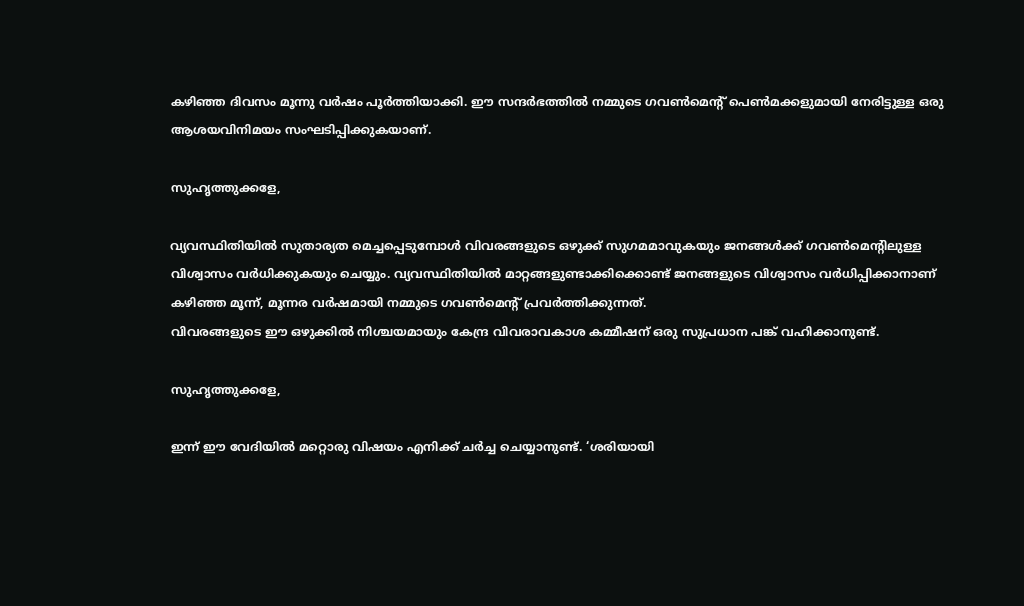കഴിഞ്ഞ ദിവസം മൂന്നു വര്‍ഷം പൂര്‍ത്തിയാക്കി. ഈ സന്ദര്‍ഭത്തില്‍ നമ്മുടെ ഗവണ്‍മെന്റ് പെണ്‍മക്കളുമായി നേരിട്ടുള്ള ഒരു ആശയവിനിമയം സംഘടിപ്പിക്കുകയാണ്.

സുഹൃത്തുക്കളേ,

വ്യവസ്ഥിതിയില്‍ സുതാര്യത മെച്ചപ്പെടുമ്പോള്‍ വിവരങ്ങളുടെ ഒഴുക്ക് സുഗമമാവുകയും ജനങ്ങള്‍ക്ക് ഗവണ്‍മെന്റിലുള്ള വിശ്വാസം വര്‍ധിക്കുകയും ചെയ്യും. വ്യവസ്ഥിതിയില്‍ മാറ്റങ്ങളുണ്ടാക്കിക്കൊണ്ട് ജനങ്ങളുടെ വിശ്വാസം വര്‍ധിപ്പിക്കാനാണ് കഴിഞ്ഞ മൂന്ന്, മൂന്നര വര്‍ഷമായി നമ്മുടെ ഗവണ്‍മെന്റ് പ്രവര്‍ത്തിക്കുന്നത്.
വിവരങ്ങളുടെ ഈ ഒഴുക്കില്‍ നിശ്ചയമായും കേന്ദ്ര വിവരാവകാശ കമ്മീഷന് ഒരു സുപ്രധാന പങ്ക് വഹിക്കാനുണ്ട്.

സുഹൃത്തുക്കളേ,

ഇന്ന് ഈ വേദിയില്‍ മറ്റൊരു വിഷയം എനിക്ക് ചര്‍ച്ച ചെയ്യാനുണ്ട്. ‘ശരിയായി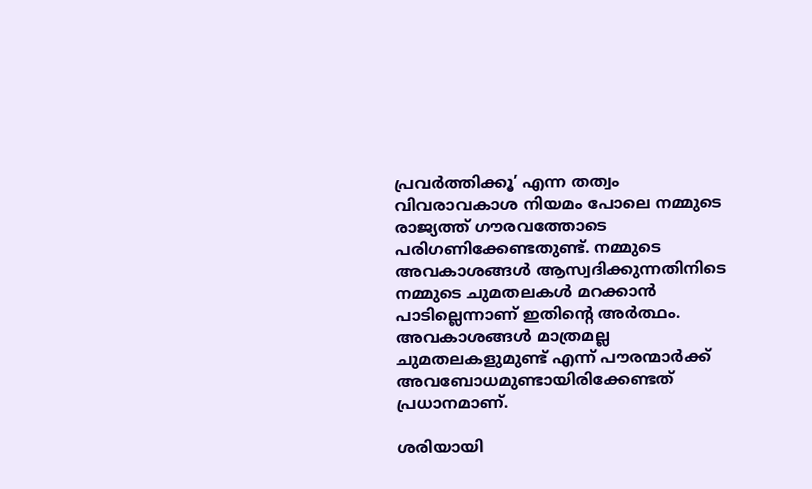പ്രവര്‍ത്തിക്കൂ’ എന്ന തത്വം വിവരാവകാശ നിയമം പോലെ നമ്മുടെ രാജ്യത്ത് ഗൗരവത്തോടെ പരിഗണിക്കേണ്ടതുണ്ട്. നമ്മുടെ അവകാശങ്ങള്‍ ആസ്വദിക്കുന്നതിനിടെ നമ്മുടെ ചുമതലകള്‍ മറക്കാന്‍ പാടില്ലെന്നാണ് ഇതിന്റെ അര്‍ത്ഥം. അവകാശങ്ങള്‍ മാത്രമല്ല ചുമതലകളുമുണ്ട് എന്ന് പൗരന്മാര്‍ക്ക് അവബോധമുണ്ടായിരിക്കേണ്ടത് പ്രധാനമാണ്.

ശരിയായി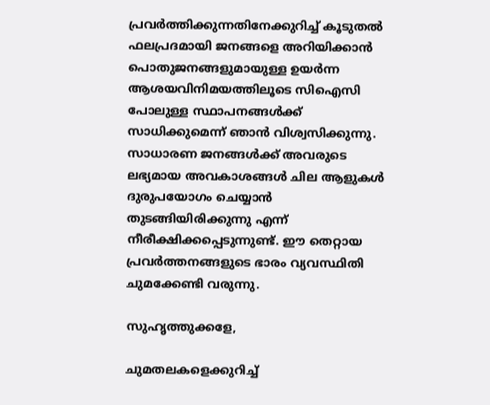പ്രവര്‍ത്തിക്കുന്നതിനേക്കുറിച്ച് കൂടുതല്‍ ഫലപ്രദമായി ജനങ്ങളെ അറിയിക്കാന്‍ പൊതുജനങ്ങളുമായുള്ള ഉയര്‍ന്ന ആശയവിനിമയത്തിലൂടെ സിഐസി പോലുള്ള സ്ഥാപനങ്ങള്‍ക്ക് സാധിക്കുമെന്ന് ഞാന്‍ വിശ്വസിക്കുന്നു.
സാധാരണ ജനങ്ങള്‍ക്ക് അവരുടെ ലഭ്യമായ അവകാശങ്ങള്‍ ചില ആളുകള്‍ ദുരുപയോഗം ചെയ്യാന്‍ തുടങ്ങിയിരിക്കുന്നു എന്ന് നീരീക്ഷിക്കപ്പെടുന്നുണ്ട്. ഈ തെറ്റായ പ്രവര്‍ത്തനങ്ങളുടെ ഭാരം വ്യവസ്ഥിതി ചുമക്കേണ്ടി വരുന്നു.

സുഹൃത്തുക്കളേ,

ചുമതലകളെക്കുറിച്ച്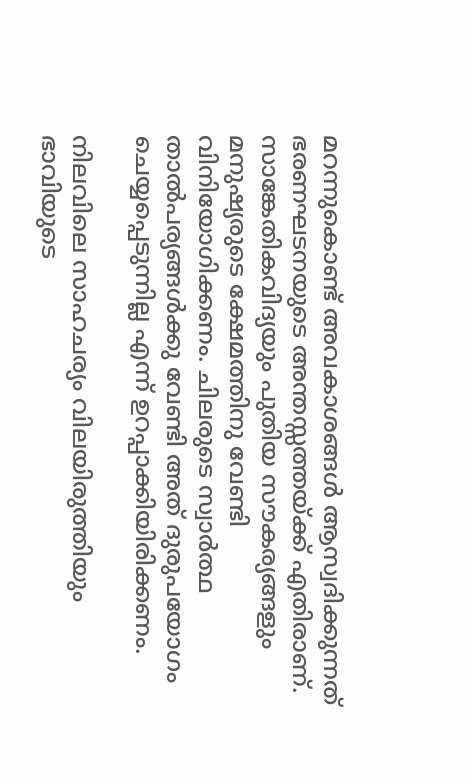മറന്നുകൊണ്ട് അവകാശങ്ങള്‍ ആസ്വദിക്കുന്നത് ഭരണഘടനയുടെ അന്തസ്സത്തയ്ക്ക് എതിരാണ്. സാങ്കേതികവിദ്യയും പുതിയ സൗകര്യങ്ങളും മനുഷ്യരുടെ ക്ഷേമത്തിനു വേണ്ടി വിനിയോഗിക്കണം. ചിലരുടെ സ്വാര്‍ത്ഥ താല്‍പര്യങ്ങള്‍ക്കു വേണ്ടി അത് ദുരുപയോഗം ചെയ്യപ്പെടുന്നില്ല എന്ന് ഉറപ്പാക്കിയിരിക്കണം.

നിലവിലെ സാഹചര്യം വിലയിരുത്തിയും ഭാവിയുടെ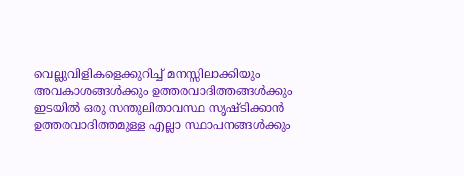വെല്ലുവിളികളെക്കുറിച്ച് മനസ്സിലാക്കിയും അവകാശങ്ങള്‍ക്കും ഉത്തരവാദിത്തങ്ങള്‍ക്കും ഇടയില്‍ ഒരു സന്തുലിതാവസ്ഥ സൃഷ്ടിക്കാന്‍ ഉത്തരവാദിത്തമുള്ള എല്ലാ സ്ഥാപനങ്ങള്‍ക്കും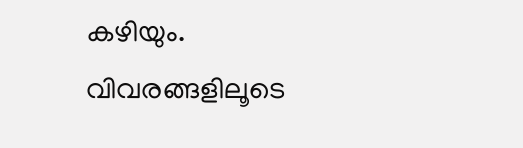കഴിയും.
വിവരങ്ങളിലൂടെ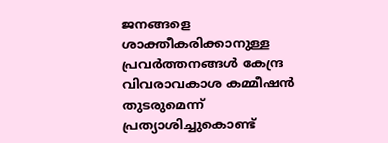ജനങ്ങളെ ശാക്തീകരിക്കാനുള്ള പ്രവര്‍ത്തനങ്ങള്‍ കേന്ദ്ര വിവരാവകാശ കമ്മീഷന്‍ തുടരുമെന്ന് പ്രത്യാശിച്ചുകൊണ്ട്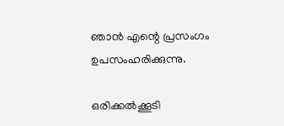ഞാന്‍ എന്റെ പ്രസംഗം ഉപസംഹരിക്കുന്നു.

ഒരിക്കല്‍ക്കൂടി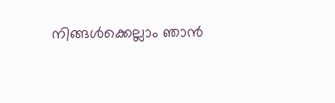നിങ്ങള്‍ക്കെല്ലാം ഞാന്‍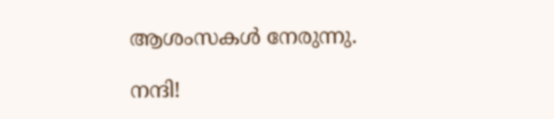ആശംസകള്‍ നേരുന്നു.

നന്ദി!